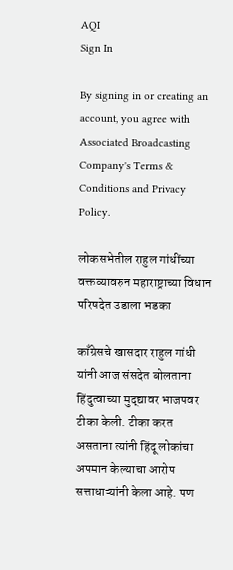AQI
Sign In

By signing in or creating an account, you agree with Associated Broadcasting Company's Terms & Conditions and Privacy Policy.

लोकसभेतील राहुल गांधींच्या वक्तव्यावरुन महाराष्ट्राच्या विधान परिषदेत उडाला भडका

काँग्रेसचे खासदार राहुल गांधी यांनी आज संसदेत बोलताना हिंदुत्वाच्या मुद्द्यावर भाजपवर टीका केली. टीका करत असताना त्यांनी हिंदू लोकांचा अपमान केल्याचा आरोप सत्ताधाऱ्यांनी केला आहे. पण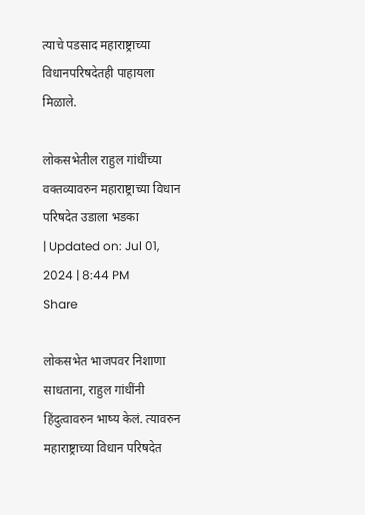त्याचे पडसाद महाराष्ट्राच्या विधानपरिषदेतही पाहायला मिळाले.

लोकसभेतील राहुल गांधींच्या वक्तव्यावरुन महाराष्ट्राच्या विधान परिषदेत उडाला भडका
| Updated on: Jul 01, 2024 | 8:44 PM
Share

लोकसभेत भाजपवर निशाणा साधताना, राहुल गांधींनी हिंदुत्वावरुन भाष्य केलं. त्यावरुन महाराष्ट्राच्या विधान परिषदेत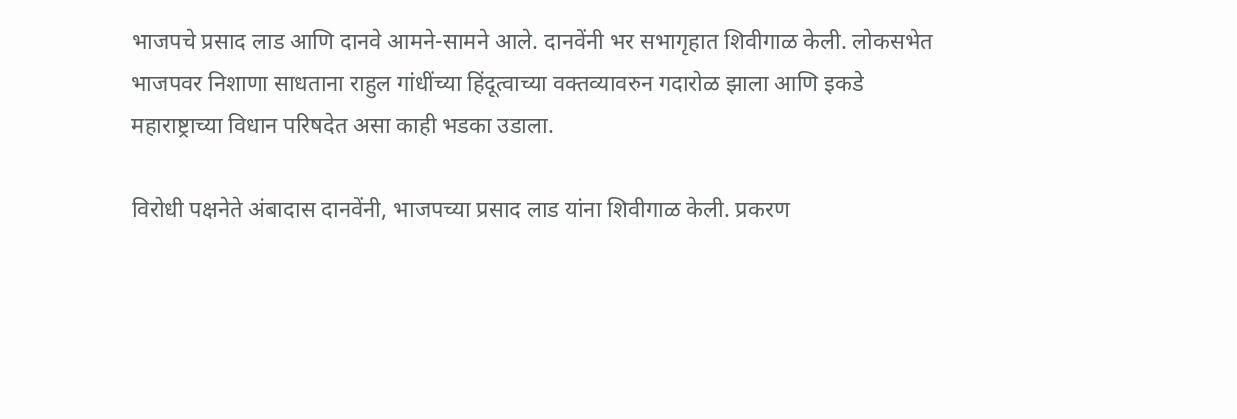भाजपचे प्रसाद लाड आणि दानवे आमने-सामने आले. दानवेंनी भर सभागृहात शिवीगाळ केली. लोकसभेत भाजपवर निशाणा साधताना राहुल गांधींच्या हिंदूत्वाच्या वक्तव्यावरुन गदारोळ झाला आणि इकडे महाराष्ट्राच्या विधान परिषदेत असा काही भडका उडाला.

विरोधी पक्षनेते अंबादास दानवेंनी, भाजपच्या प्रसाद लाड यांना शिवीगाळ केली. प्रकरण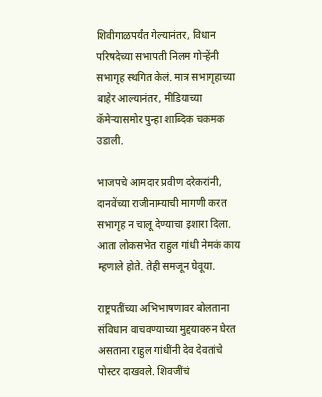शिवीगाळपर्यंत गेल्यानंतर, विधान परिषदेच्या सभापती निलम गोऱ्हेंनी सभागृह स्थगित केलं. मात्र सभागृहाच्या बाहेर आल्यानंतर, मीडियाच्या कॅमेऱ्यासमोर पुन्हा शाब्दिक चकमक उडाली.

भाजपचे आमदार प्रवीण दरेकरांनी, दानवेंच्या राजीनाम्याची मागणी करत सभागृह न चालू देण्याचा इशारा दिला. आता लोकसभेत राहुल गांधी नेमकं काय म्हणाले होते. तेही समजून घेवूया.

राष्ट्रपतींच्या अभिभाषणावर बोलताना संविधान वाचवण्याच्या मुद्दयावरुन घेरत असताना राहुल गांधींनी देव देवतांचे पोस्टर दाखवले. शिवजींचं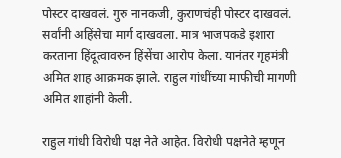पोस्टर दाखवलं. गुरु नानकजी, कुराणचंही पोस्टर दाखवलं. सर्वांनी अहिंसेचा मार्ग दाखवला. मात्र भाजपकडे इशारा करताना हिंदूत्वावरुन हिंसेंचा आरोप केला. यानंतर गृहमंत्री अमित शाह आक्रमक झाले. राहुल गांधींच्या माफीची मागणी अमित शाहांनी केली.

राहुल गांधी विरोधी पक्ष नेते आहेत. विरोधी पक्षनेते म्हणून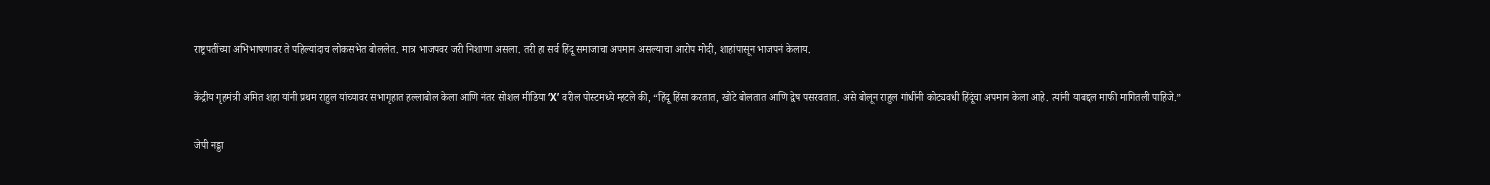राष्ट्रपतींच्या अभिभाषणावर ते पहिल्यांदाच लोकसभेत बोललेत. मात्र भाजपवर जरी निशाणा असला. तरी हा सर्व हिंदू समाजाचा अपमान असल्याचा आरोप मोदी, शाहांपासून भाजपनं केलाय.

केंद्रीय गृहमंत्री अमित शहा यांनी प्रथम राहुल यांच्यावर सभागृहात हल्लाबोल केला आणि नंतर सोशल मीडिया ‘X’ वरील पोस्टमध्ये म्हटले की, “हिंदू हिंसा करतात, खोटे बोलतात आणि द्वेष पसरवतात. असे बोलून राहुल गांधींनी कोट्यवधी हिंदूंचा अपमान केला आहे. त्यांनी याबद्दल माफी मागितली पाहिजे.”

जेपी नड्डा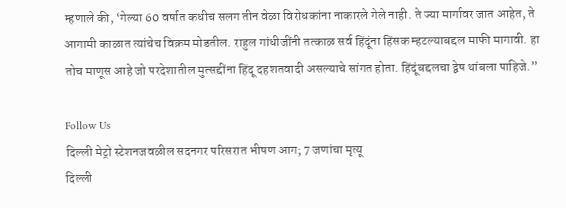म्हणाले की, ‘गेल्या 60 वर्षात कधीच सलग तीन वेळा विरोधकांना नाकारले गेले नाही. ते ज्या मार्गावर जात आहेत, ते आगामी काळात त्यांचेच विक्रम मोडतील. राहुल गांधीजींनी तत्काळ सर्व हिंदूंना हिंसक म्हटल्याबद्दल माफी मागावी. हा तोच माणूस आहे जो परदेशातील मुत्सद्दींना हिंदू दहशतवादी असल्याचे सांगत होता. हिंदूंबद्दलचा द्वेष थांबला पाहिजे.”

Follow Us
दिल्ली मेट्रो स्टेशनजवळील सदनगर परिसरात भीषण आग; 7 जणांचा मृत्यू
दिल्ली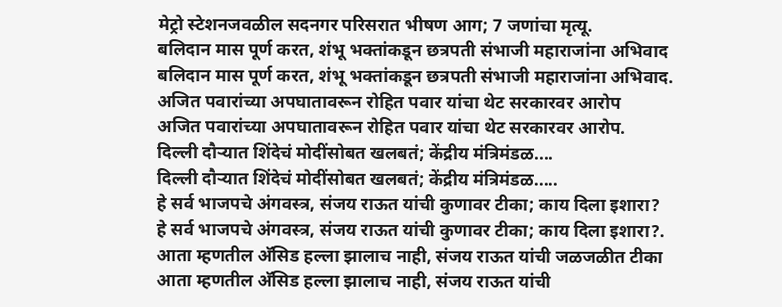मेट्रो स्टेशनजवळील सदनगर परिसरात भीषण आग; 7 जणांचा मृत्यू.
बलिदान मास पूर्ण करत, शंभू भक्तांकडून छत्रपती संभाजी महाराजांना अभिवाद
बलिदान मास पूर्ण करत, शंभू भक्तांकडून छत्रपती संभाजी महाराजांना अभिवाद.
अजित पवारांच्या अपघातावरून रोहित पवार यांचा थेट सरकारवर आरोप
अजित पवारांच्या अपघातावरून रोहित पवार यांचा थेट सरकारवर आरोप.
दिल्ली दौऱ्यात शिंदेचं मोदींसोबत खलबतं; केंद्रीय मंत्रिमंडळ....
दिल्ली दौऱ्यात शिंदेचं मोदींसोबत खलबतं; केंद्रीय मंत्रिमंडळ.....
हे सर्व भाजपचे अंगवस्त्र, संजय राऊत यांची कुणावर टीका; काय दिला इशारा?
हे सर्व भाजपचे अंगवस्त्र, संजय राऊत यांची कुणावर टीका; काय दिला इशारा?.
आता म्हणतील अ‍ॅसिड हल्ला झालाच नाही, संजय राऊत यांची जळजळीत टीका
आता म्हणतील अ‍ॅसिड हल्ला झालाच नाही, संजय राऊत यांची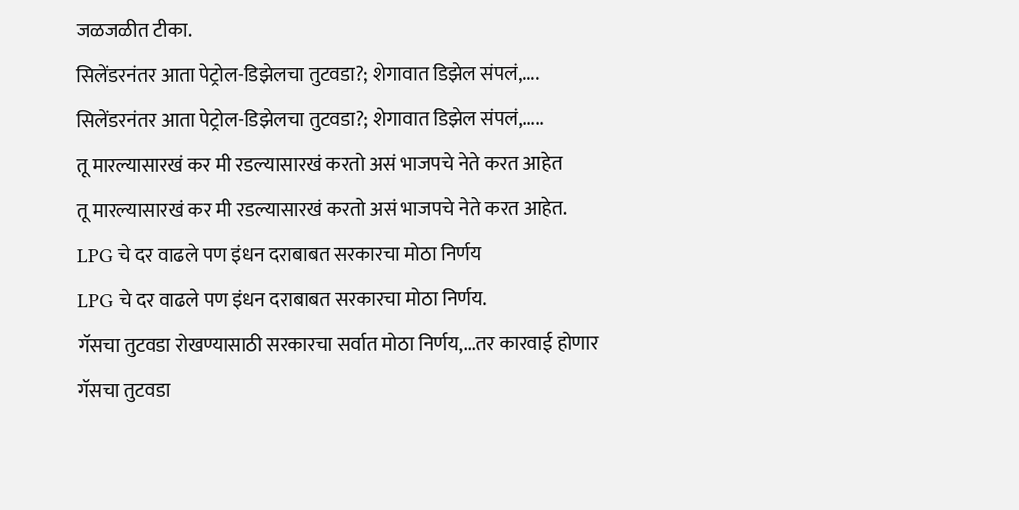जळजळीत टीका.
सिलेंडरनंतर आता पेट्रोल-डिझेलचा तुटवडा?; शेगावात डिझेल संपलं,....
सिलेंडरनंतर आता पेट्रोल-डिझेलचा तुटवडा?; शेगावात डिझेल संपलं,.....
तू मारल्यासारखं कर मी रडल्यासारखं करतो असं भाजपचे नेते करत आहेत
तू मारल्यासारखं कर मी रडल्यासारखं करतो असं भाजपचे नेते करत आहेत.
LPG चे दर वाढले पण इंधन दराबाबत सरकारचा मोठा निर्णय
LPG चे दर वाढले पण इंधन दराबाबत सरकारचा मोठा निर्णय.
गॅसचा तुटवडा रोखण्यासाठी सरकारचा सर्वात मोठा निर्णय,...तर कारवाई होणार
गॅसचा तुटवडा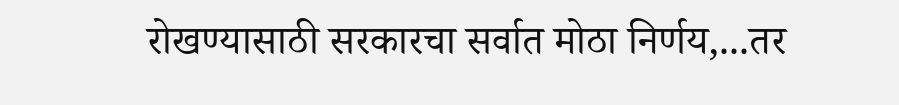रोखण्यासाठी सरकारचा सर्वात मोठा निर्णय,...तर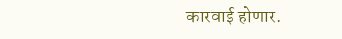कारवाई होणार.